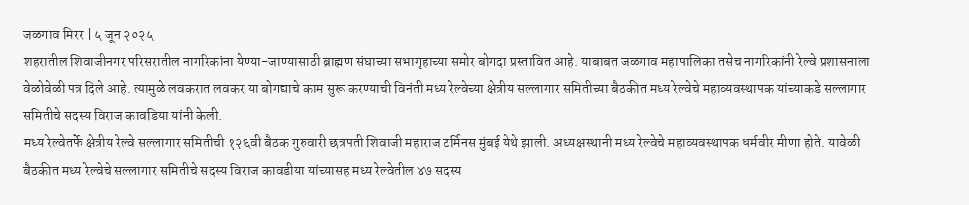जळगाव मिरर | ५ जून २०२५
शहरातील शिवाजीनगर परिसरातील नागरिकांना येण्या-जाण्यासाठी ब्राह्मण संघाच्या सभागृहाच्या समोर बोगदा प्रस्तावित आहे. याबाबत जळगाव महापालिका तसेच नागरिकांनी रेल्वे प्रशासनाला वेळोवेळी पत्र दिले आहे. त्यामुळे लवकरात लवकर या बोगद्याचे काम सुरू करण्याची विनंती मध्य रेल्वेच्या क्षेत्रीय सल्लागार समितीच्या बैठकीत मध्य रेल्वेचे महाव्यवस्थापक यांच्याकडे सल्लागार समितीचे सदस्य विराज कावडिया यांनी केली.
मध्य रेल्वेतर्फे क्षेत्रीय रेल्वे सल्लागार समितीची १२६वी बैठक गुरुवारी छत्रपती शिवाजी महाराज टर्मिनस मुंबई येथे झाली. अध्यक्षस्थानी मध्य रेल्वेचे महाव्यवस्थापक धर्मवीर मीणा होते. यावेळी बैठकीत मध्य रेल्वेचे सल्लागार समितीचे सदस्य विराज कावडीया यांच्यासह मध्य रेल्वेतील ४७ सदस्य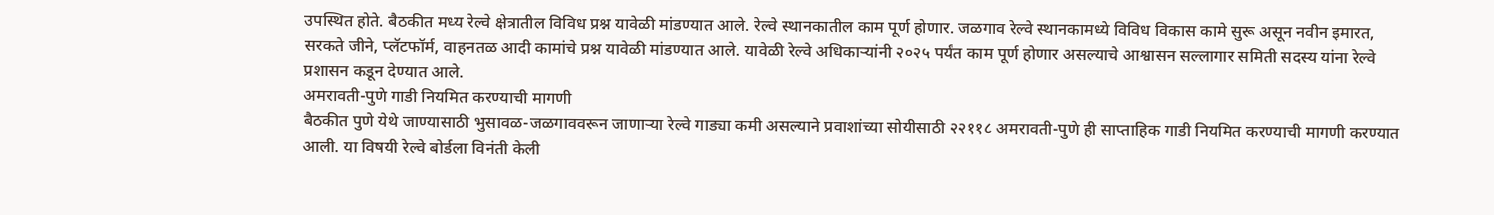उपस्थित होते. बैठकीत मध्य रेल्वे क्षेत्रातील विविध प्रश्न यावेळी मांडण्यात आले. रेल्वे स्थानकातील काम पूर्ण होणार. जळगाव रेल्वे स्थानकामध्ये विविध विकास कामे सुरू असून नवीन इमारत, सरकते जीने, प्लॅटफॉर्म, वाहनतळ आदी कामांचे प्रश्न यावेळी मांडण्यात आले. यावेळी रेल्वे अधिकाऱ्यांनी २०२५ पर्यंत काम पूर्ण होणार असल्याचे आश्वासन सल्लागार समिती सदस्य यांना रेल्वे प्रशासन कडून देण्यात आले.
अमरावती-पुणे गाडी नियमित करण्याची मागणी
बैठकीत पुणे येथे जाण्यासाठी भुसावळ-जळगाववरून जाणाऱ्या रेल्वे गाड्या कमी असल्याने प्रवाशांच्या सोयीसाठी २२११८ अमरावती-पुणे ही साप्ताहिक गाडी नियमित करण्याची मागणी करण्यात आली. या विषयी रेल्वे बोर्डला विनंती केली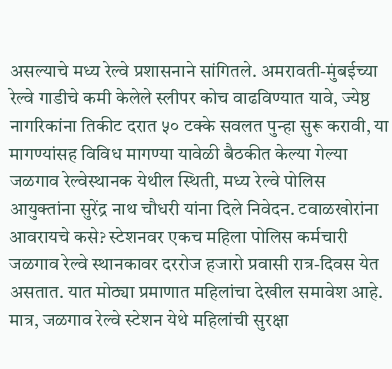असल्याचे मध्य रेल्वे प्रशासनाने सांगितले. अमरावती-मुंबईच्या रेल्वे गाडीचे कमी केलेले स्लीपर कोच वाढविण्यात यावे, ज्येष्ठ नागरिकांना तिकीट दरात ५० टक्के सवलत पुन्हा सुरू करावी, या मागण्यांसह विविध मागण्या यावेळी बैठकीत केल्या गेल्या
जळगाव रेल्वेस्थानक येथील स्थिती, मध्य रेल्वे पोलिस आयुक्तांना सुरेंद्र नाथ चौधरी यांना दिले निवेदन. टवाळखोरांना आवरायचे कसे? स्टेशनवर एकच महिला पोलिस कर्मचारी जळगाव रेल्वे स्थानकावर दररोज हजारो प्रवासी रात्र-दिवस येत असतात. यात मोठ्या प्रमाणात महिलांचा देखील समावेश आहे. मात्र, जळगाव रेल्वे स्टेशन येथे महिलांची सुरक्षा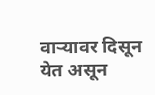वाऱ्यावर दिसून येत असून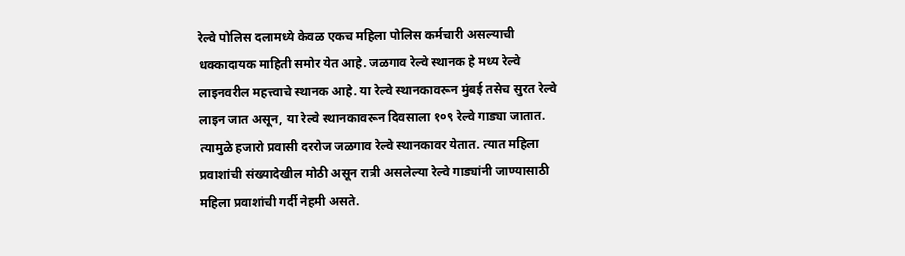रेल्वे पोलिस दलामध्ये केवळ एकच महिला पोलिस कर्मचारी असल्याची धक्कादायक माहिती समोर येत आहे. जळगाव रेल्वे स्थानक हे मध्य रेल्वे लाइनवरील महत्त्वाचे स्थानक आहे. या रेल्वे स्थानकावरून मुंबई तसेच सुरत रेल्वे लाइन जात असून, या रेल्वे स्थानकावरून दिवसाला १०९ रेल्वे गाड्या जातात. त्यामुळे हजारो प्रवासी दररोज जळगाव रेल्वे स्थानकावर येतात. त्यात महिला प्रवाशांची संख्यादेखील मोठी असून रात्री असलेल्या रेल्वे गाड्यांनी जाण्यासाठी महिला प्रवाशांची गर्दी नेहमी असते.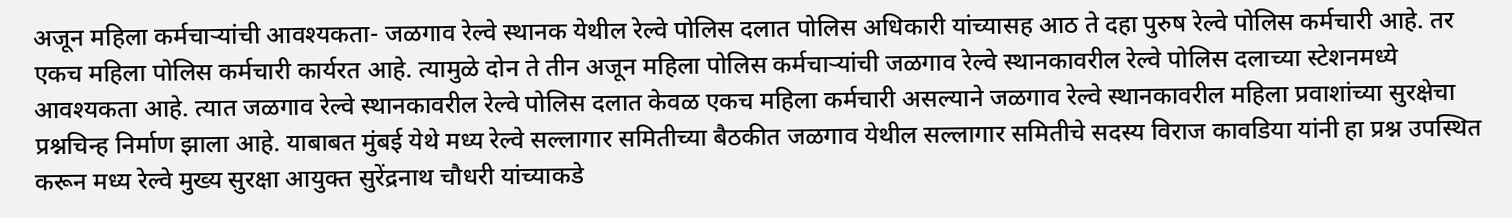अजून महिला कर्मचाऱ्यांची आवश्यकता- जळगाव रेल्वे स्थानक येथील रेल्वे पोलिस दलात पोलिस अधिकारी यांच्यासह आठ ते दहा पुरुष रेल्वे पोलिस कर्मचारी आहे. तर एकच महिला पोलिस कर्मचारी कार्यरत आहे. त्यामुळे दोन ते तीन अजून महिला पोलिस कर्मचाऱ्यांची जळगाव रेल्वे स्थानकावरील रेल्वे पोलिस दलाच्या स्टेशनमध्ये आवश्यकता आहे. त्यात जळगाव रेल्वे स्थानकावरील रेल्वे पोलिस दलात केवळ एकच महिला कर्मचारी असल्याने जळगाव रेल्वे स्थानकावरील महिला प्रवाशांच्या सुरक्षेचा प्रश्नचिन्ह निर्माण झाला आहे. याबाबत मुंबई येथे मध्य रेल्वे सल्लागार समितीच्या बैठकीत जळगाव येथील सल्लागार समितीचे सदस्य विराज कावडिया यांनी हा प्रश्न उपस्थित करून मध्य रेल्वे मुख्य सुरक्षा आयुक्त सुरेंद्रनाथ चौधरी यांच्याकडे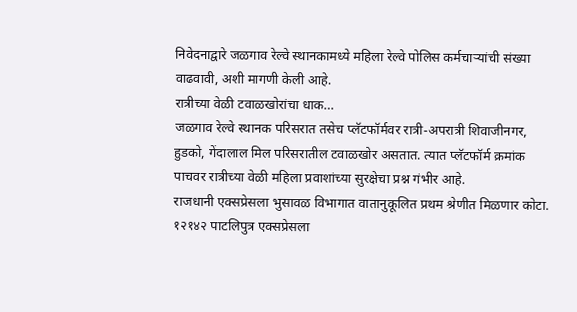निवेदनाद्वारे जळगाव रेल्वे स्थानकामध्ये महिला रेल्वे पोलिस कर्मचाऱ्यांची संख्या वाढवावी, अशी मागणी केली आहे.
रात्रीच्या वेळी टवाळखोरांचा धाक…
जळगाव रेल्वे स्थानक परिसरात तसेच प्लॅटफॉर्मवर रात्री-अपरात्री शिवाजीनगर, हुडको, गेंदालाल मिल परिसरातील टवाळखोर असतात. त्यात प्लॅटफॉर्म क्रमांक पाचवर रात्रीच्या वेळी महिला प्रवाशांच्या सुरक्षेचा प्रश्न गंभीर आहे.
राजधानी एक्सप्रेसला भुसावळ विभागात वातानुकूलित प्रथम श्रेणीत मिळणार कोटा.
१२१४२ पाटलिपुत्र एक्सप्रेसला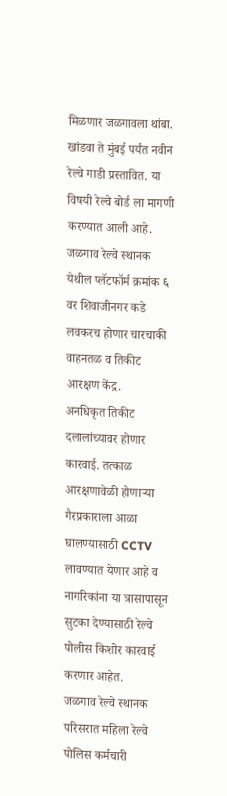मिळणार जळगावला थांबा.
खांडवा ते मुंबई पर्यंत नवीन रेल्वे गाडी प्रस्तावित. या विषयी रेल्वे बोर्ड ला मागणी करण्यात आली आहे.
जळगाव रेल्वे स्थानक येथील प्लॅटफॉर्म क्रमांक ६ वर शिवाजीनगर कडे लवकरच होणार चारचाकी वाहनतळ व तिकीट आरक्षण केंद्र.
अनधिकृत तिकीट दलालांच्यावर होणार कारवाई. तत्काळ आरक्षणावेळी होणाऱ्या गैरप्रकाराला आळा घालण्यासाठी CCTV लावण्यात येणार आहे व नागरिकांना या त्रासापासून सुटका देण्यासाठी रेल्वे पोलीस किशोर कारवाई करणार आहेत.
जळगाव रेल्वे स्थानक परिसरात महिला रेल्वे पोलिस कर्मचारी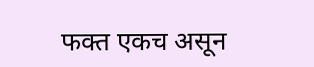फक्त एकच असून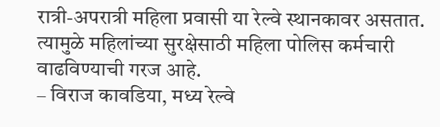रात्री-अपरात्री महिला प्रवासी या रेल्वे स्थानकावर असतात. त्यामुळे महिलांच्या सुरक्षेसाठी महिला पोलिस कर्मचारी वाढविण्याची गरज आहे.
– विराज कावडिया, मध्य रेल्वे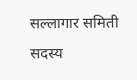सल्लागार समिती सदस्य